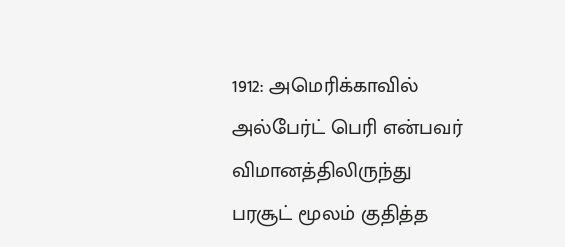1912: அமெரிக்காவில் அல்பேர்ட் பெரி என்பவர் விமானத்திலிருந்து பரசூட் மூலம் குதித்த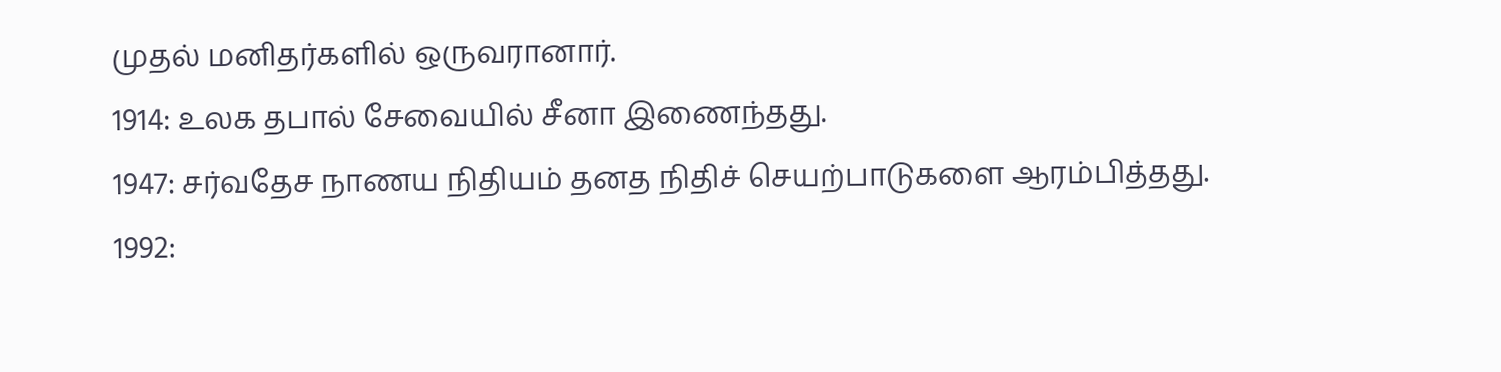முதல் மனிதர்களில் ஒருவரானார்.
1914: உலக தபால் சேவையில் சீனா இணைந்தது.
1947: சர்வதேச நாணய நிதியம் தனத நிதிச் செயற்பாடுகளை ஆரம்பித்தது.
1992: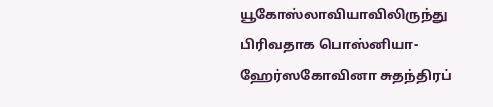யூகோஸ்லாவியாவிலிருந்து பிரிவதாக பொஸ்னியா-ஹேர்ஸகோவினா சுதந்திரப்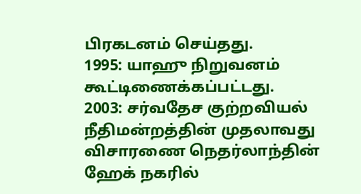பிரகடனம் செய்தது.
1995: யாஹு நிறுவனம் கூட்டிணைக்கப்பட்டது.
2003: சர்வதேச குற்றவியல் நீதிமன்றத்தின் முதலாவது விசாரணை நெதர்லாந்தின் ஹேக் நகரில்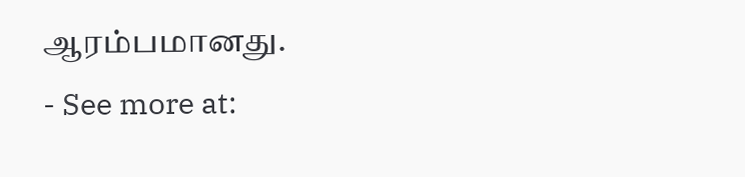ஆரம்பமானது.
- See more at: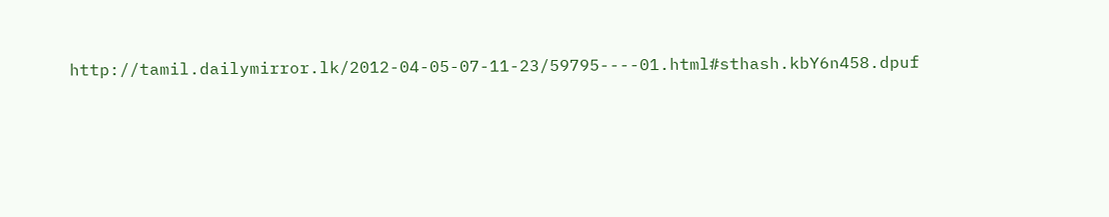http://tamil.dailymirror.lk/2012-04-05-07-11-23/59795----01.html#sthash.kbY6n458.dpuf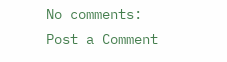No comments:
Post a Comment